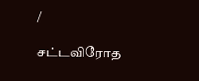/

சட்டவிரோத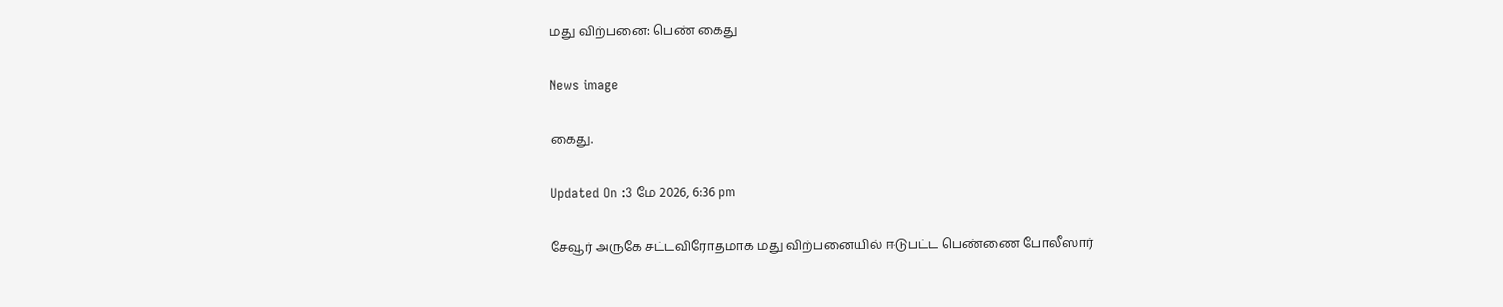மது விற்பனை: பெண் கைது

News image

கைது.

Updated On :3 மே 2026, 6:36 pm

சேவூர் அருகே சட்டவிரோதமாக மது விற்பனையில் ஈடுபட்ட பெண்ணை போலீஸார்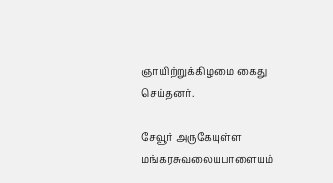ஞாயிற்றுக்கிழமை கைது செய்தனர்.

சேவூர் அருகேயுள்ள மங்கரசுவலையபாளையம்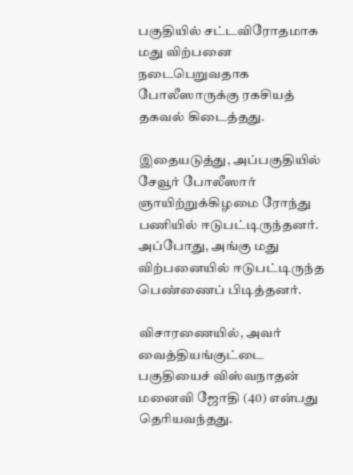பகுதியில் சட்டவிரோதமாக மது விற்பனை நடைபெறுவதாக போலீஸாருக்கு ரகசியத் தகவல் கிடைத்தது.

இதையடுத்து, அப்பகுதியில் சேவூர் போலீஸார் ஞாயிற்றுக்கிழமை ரோந்து பணியில் ஈடுபட்டிருந்தனர். அப்போது, அங்கு மது விற்பனையில் ஈடுபட்டிருந்த பெண்ணைப் பிடித்தனர்.

விசாரணையில், அவர் வைத்தியங்குட்டை பகுதியைச் விஸ்வநாதன் மனைவி ஜோதி (40) என்பது தெரியவந்தது.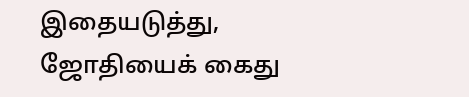இதையடுத்து, ஜோதியைக் கைது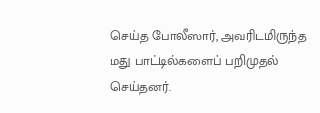செய்த போலீஸார், அவரிடமிருந்த மது பாட்டில்களைப் பறிமுதல் செய்தனர்.